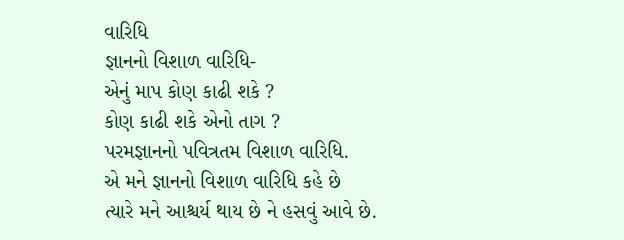વારિધિ
જ્ઞાનનો વિશાળ વારિધિ-
એનું માપ કોણ કાઢી શકે ?
કોણ કાઢી શકે એનો તાગ ?
પરમજ્ઞાનનો પવિત્રતમ વિશાળ વારિધિ.
એ મને જ્ઞાનનો વિશાળ વારિધિ કહે છે
ત્યારે મને આશ્ચર્ય થાય છે ને હસવું આવે છે.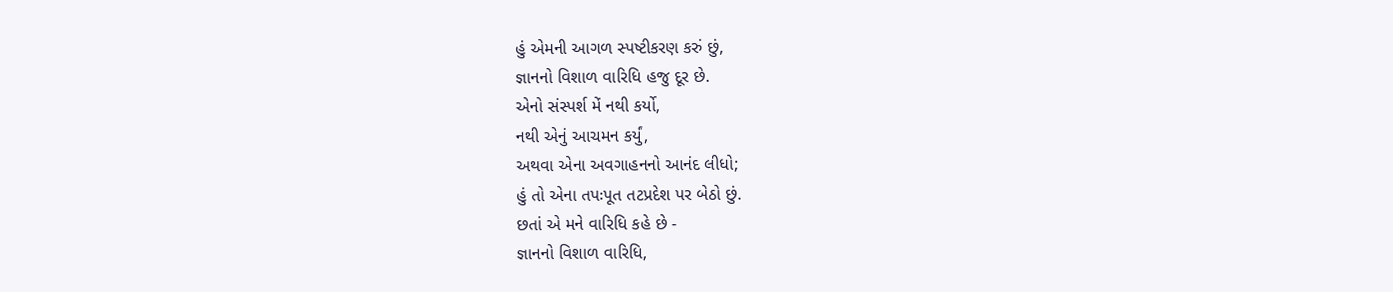હું એમની આગળ સ્પષ્ટીકરણ કરું છું,
જ્ઞાનનો વિશાળ વારિધિ હજુ દૂર છે.
એનો સંસ્પર્શ મેં નથી કર્યો,
નથી એનું આચમન કર્યું,
અથવા એના અવગાહનનો આનંદ લીધો;
હું તો એના તપઃપૂત તટપ્રદેશ પર બેઠો છું.
છતાં એ મને વારિધિ કહે છે -
જ્ઞાનનો વિશાળ વારિધિ,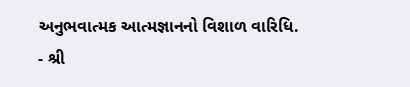અનુભવાત્મક આત્મજ્ઞાનનો વિશાળ વારિધિ.
- શ્રી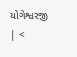યોગેશ્વરજી
| <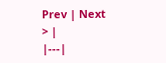Prev | Next > |
|---|